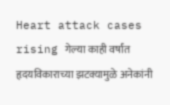Heart attack cases rising गेल्या काही वर्षांत हृदयविकाराच्या झटक्यामुळे अनेकांनी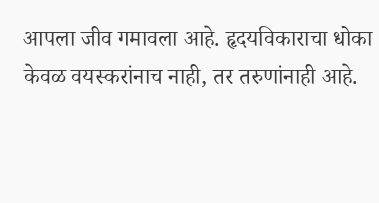आपला जीव गमावला आहे. हृदयविकाराचा धोका केवळ वयस्करांनाच नाही, तर तरुणांनाही आहे.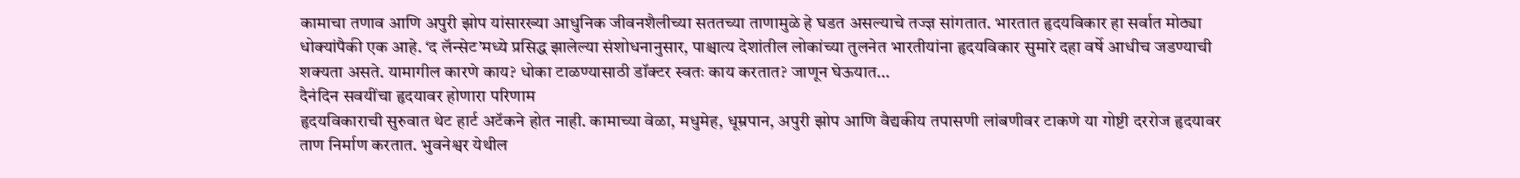कामाचा तणाव आणि अपुरी झोप यांसारख्या आधुनिक जीवनशैलीच्या सततच्या ताणामुळे हे घडत असल्याचे तज्ज्ञ सांगतात. भारतात हृदयविकार हा सर्वात मोठ्या धोक्यांपैकी एक आहे. ‘द लॅन्सेट’मध्ये प्रसिद्ध झालेल्या संशोधनानुसार, पाश्चात्य देशांतील लोकांच्या तुलनेत भारतीयांना हृदयविकार सुमारे दहा वर्षे आधीच जडण्याची शक्यता असते. यामागील कारणे काय? धोका टाळण्यासाठी डॉक्टर स्वतः काय करतात? जाणून घेऊयात…
दैनंदिन सवयींचा हृदयावर होणारा परिणाम
हृदयविकाराची सुरुवात थेट हार्ट अटॅकने होत नाही. कामाच्या वेळा, मधुमेह, धूम्रपान, अपुरी झोप आणि वैद्यकीय तपासणी लांबणीवर टाकणे या गोष्टी दररोज हृदयावर ताण निर्माण करतात. भुवनेश्वर येथील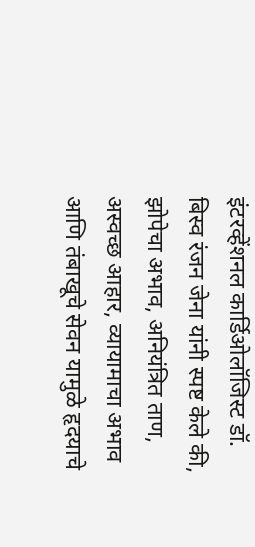इंटरव्हेंशनल कार्डिओलॉजिस्ट डॉ. बिस्व रंजन जेना यांनी स्पष्ट केले की, झोपेचा अभाव, अनियंत्रित ताण, अस्वच्छ आहार, व्यायामाचा अभाव आणि तंबाखूचे सेवन यामुळे हृदयाचे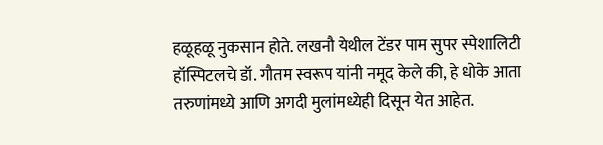हळूहळू नुकसान होते. लखनौ येथील टेंडर पाम सुपर स्पेशालिटी हॉस्पिटलचे डॉ. गौतम स्वरूप यांनी नमूद केले की, हे धोके आता तरुणांमध्ये आणि अगदी मुलांमध्येही दिसून येत आहेत.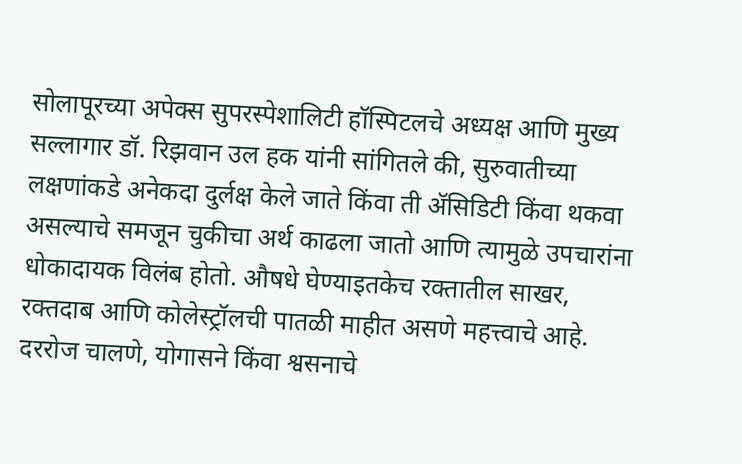सोलापूरच्या अपेक्स सुपरस्पेशालिटी हॉस्पिटलचे अध्यक्ष आणि मुख्य सल्लागार डॉ. रिझवान उल हक यांनी सांगितले की, सुरुवातीच्या लक्षणांकडे अनेकदा दुर्लक्ष केले जाते किंवा ती ॲसिडिटी किंवा थकवा असल्याचे समजून चुकीचा अर्थ काढला जातो आणि त्यामुळे उपचारांना धोकादायक विलंब होतो. औषधे घेण्याइतकेच रक्तातील साखर, रक्तदाब आणि कोलेस्ट्रॉलची पातळी माहीत असणे महत्त्वाचे आहे. दररोज चालणे, योगासने किंवा श्वसनाचे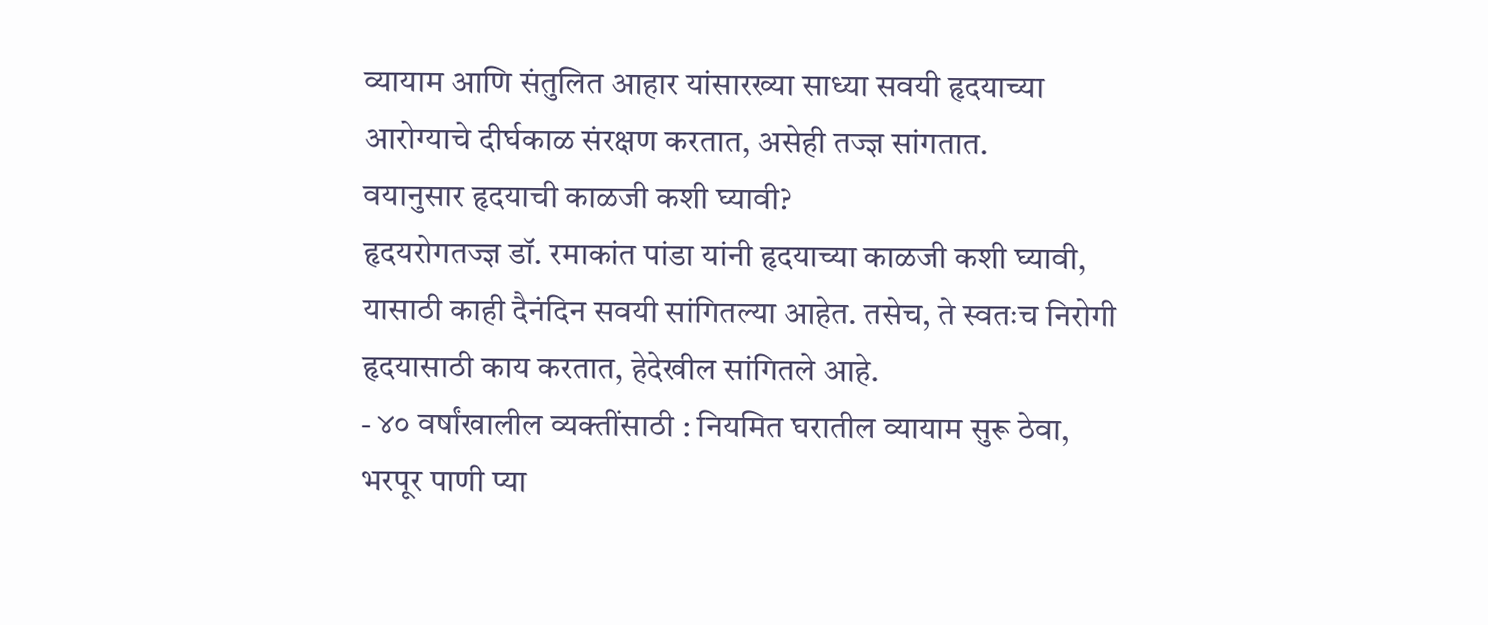व्यायाम आणि संतुलित आहार यांसारख्या साध्या सवयी हृदयाच्या आरोग्याचे दीर्घकाळ संरक्षण करतात, असेही तज्ज्ञ सांगतात.
वयानुसार हृदयाची काळजी कशी घ्यावी?
हृदयरोगतज्ज्ञ डॉ. रमाकांत पांडा यांनी हृदयाच्या काळजी कशी घ्यावी, यासाठी काही दैनंदिन सवयी सांगितल्या आहेत. तसेच, ते स्वतःच निरोगी हृदयासाठी काय करतात, हेदेखील सांगितले आहे.
- ४० वर्षांखालील व्यक्तींसाठी : नियमित घरातील व्यायाम सुरू ठेवा, भरपूर पाणी प्या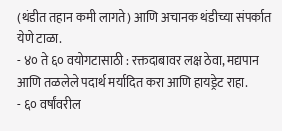(थंडीत तहान कमी लागते) आणि अचानक थंडीच्या संपर्कात येणे टाळा.
- ४० ते ६० वयोगटासाठी : रक्तदाबावर लक्ष ठेवा, मद्यपान आणि तळलेले पदार्थ मर्यादित करा आणि हायड्रेट राहा.
- ६० वर्षांवरील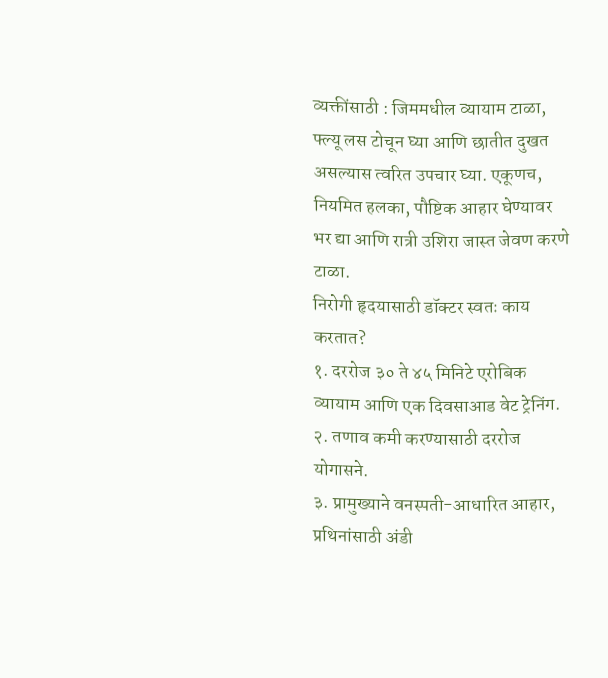व्यक्तींसाठी : जिममधील व्यायाम टाळा, फ्ल्यू लस टोचून घ्या आणि छातीत दुखत असल्यास त्वरित उपचार घ्या. एकूणच, नियमित हलका, पौष्टिक आहार घेण्यावर भर द्या आणि रात्री उशिरा जास्त जेवण करणे टाळा.
निरोगी हृदयासाठी डॉक्टर स्वतः काय करतात?
१. दररोज ३० ते ४५ मिनिटे एरोबिक व्यायाम आणि एक दिवसाआड वेट ट्रेनिंग.
२. तणाव कमी करण्यासाठी दररोज योगासने.
३. प्रामुख्याने वनस्पती-आधारित आहार, प्रथिनांसाठी अंडी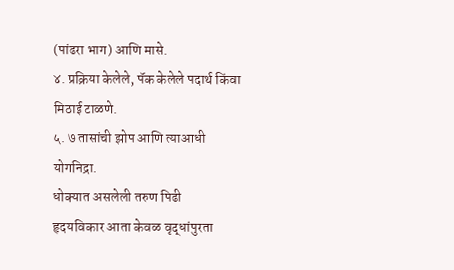(पांढरा भाग) आणि मासे.
४. प्रक्रिया केलेले, पॅक केलेले पदार्थ किंवा मिठाई टाळणे.
५. ७ तासांची झोप आणि त्याआधी योगनिद्रा.
धोक्यात असलेली तरुण पिढी
हृदयविकार आता केवळ वृद्धांपुरता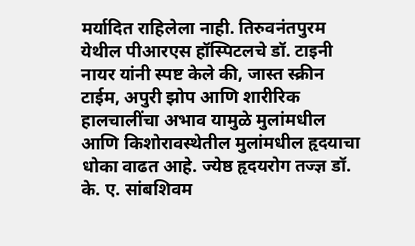मर्यादित राहिलेला नाही. तिरुवनंतपुरम येथील पीआरएस हॉस्पिटलचे डॉ. टाइनी नायर यांनी स्पष्ट केले की, जास्त स्क्रीन टाईम, अपुरी झोप आणि शारीरिक हालचालींचा अभाव यामुळे मुलांमधील आणि किशोरावस्थेतील मुलांमधील हृदयाचा धोका वाढत आहे. ज्येष्ठ हृदयरोग तज्ज्ञ डॉ. के. ए. सांबशिवम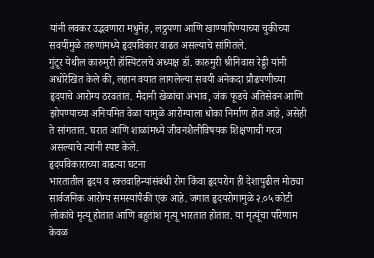यांनी लवकर उद्भवणारा मधुमेह, लठ्ठपणा आणि खाण्यापिण्याच्या चुकीच्या सवयींमुळे तरुणांमध्ये हृदयविकार वाढत असल्याचे सांगितले.
गुंटूर येथील कारुमुरी हॉस्पिटलचे अध्यक्ष डॉ. कारुमुरी श्रीनिवास रेड्डी यांनी अधोरेखित केले की, लहान वयात लागलेल्या सवयी अनेकदा प्रौढपणीच्या हृदयाचे आरोग्य ठरवतात. मैदानी खेळांचा अभाव, जंक फूडचे अतिसेवन आणि झोपण्याच्या अनियमित वेळा यामुळे आरोग्याला धोका निर्माण होत आहे, असेही ते सांगतात. घरात आणि शाळांमध्ये जीवनशैलीविषयक शिक्षणाची गरज असल्याचे त्यांनी स्पष्ट केले.
हृदयविकाराच्या वाढत्या घटना
भारतातील हृदय व रक्तवाहिन्यांसंबंधी रोग किंवा हृदयरोग ही देशापुढील मोठ्या सार्वजनिक आरोग्य समस्यांपैकी एक आहे. जगात हृदयरोगामुळे २.०५ कोटी लोकांचे मृत्यू होतात आणि बहुतांश मृत्यू भारतात होतात. या मृत्यूंचा परिणाम केवळ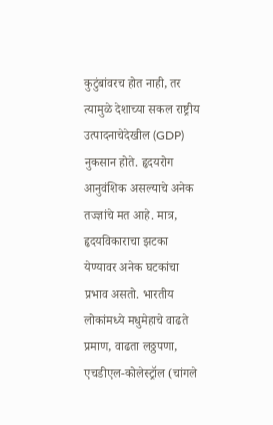कुटुंबांवरच होत नाही, तर त्यामुळे देशाच्या सकल राष्ट्रीय उत्पादनाचेदेखील (GDP) नुकसान होते. हृदयरोग आनुवंशिक असल्याचे अनेक तज्ज्ञांचे मत आहे. मात्र, हृदयविकाराचा झटका येण्यावर अनेक घटकांचा प्रभाव असतो. भारतीय लोकांमध्ये मधुमेहाचे वाढते प्रमाण, वाढता लठ्ठपणा, एचडीएल-कोलेस्ट्रॉल (चांगले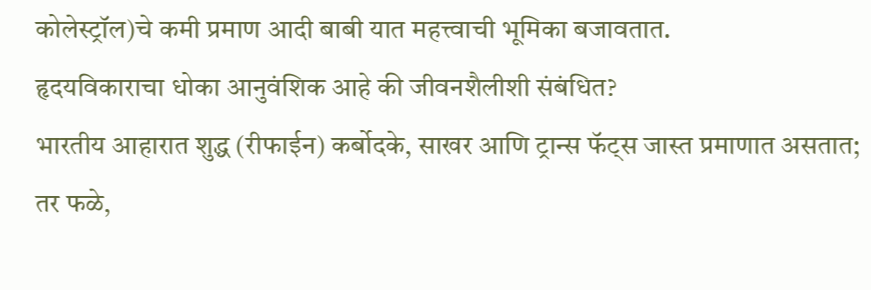कोलेस्ट्रॉल)चे कमी प्रमाण आदी बाबी यात महत्त्वाची भूमिका बजावतात.
हृदयविकाराचा धोका आनुवंशिक आहे की जीवनशैलीशी संबंधित?
भारतीय आहारात शुद्ध (रीफाईन) कर्बोदके, साखर आणि ट्रान्स फॅट्स जास्त प्रमाणात असतात; तर फळे,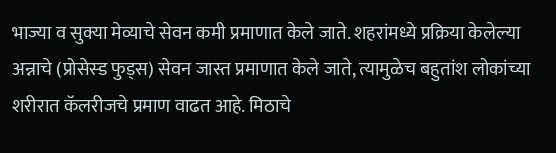भाज्या व सुक्या मेव्याचे सेवन कमी प्रमाणात केले जाते. शहरांमध्ये प्रक्रिया केलेल्या अन्नाचे (प्रोसेस्ड फुड्स) सेवन जास्त प्रमाणात केले जाते, त्यामुळेच बहुतांश लोकांच्या शरीरात कॅलरीजचे प्रमाण वाढत आहे. मिठाचे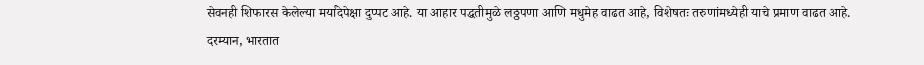सेवनही शिफारस केलेल्या मर्यादेपेक्षा दुप्पट आहे. या आहार पद्धतीमुळे लठ्ठपणा आणि मधुमेह वाढत आहे, विशेषतः तरुणांमध्येही याचे प्रमाण वाढत आहे.
दरम्यान, भारतात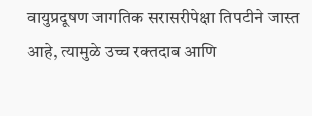वायुप्रदूषण जागतिक सरासरीपेक्षा तिपटीने जास्त आहे, त्यामुळे उच्च रक्तदाब आणि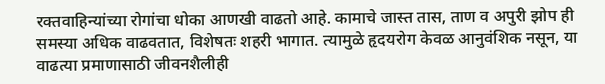रक्तवाहिन्यांच्या रोगांचा धोका आणखी वाढतो आहे. कामाचे जास्त तास, ताण व अपुरी झोप ही समस्या अधिक वाढवतात, विशेषतः शहरी भागात. त्यामुळे हृदयरोग केवळ आनुवंशिक नसून, या वाढत्या प्रमाणासाठी जीवनशैलीही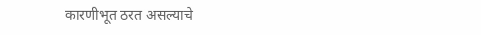कारणीभूत ठरत असल्याचे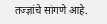तज्ज्ञांचे सांगणे आहे.